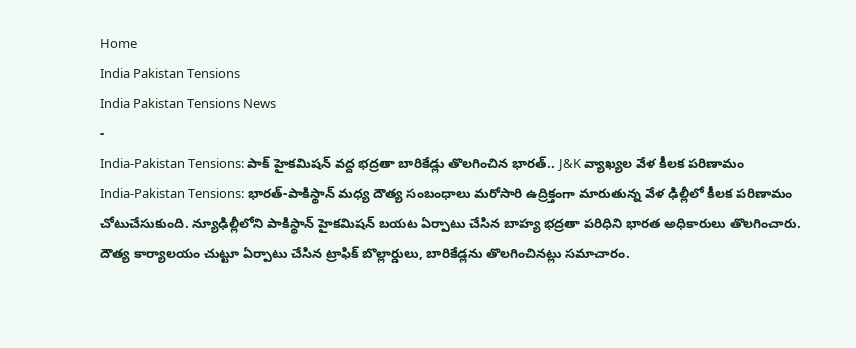Home
India Pakistan Tensions
India Pakistan Tensions News
-
India-Pakistan Tensions: పాక్ హైకమిషన్ వద్ద భద్రతా బారికేడ్లు తొలగించిన భారత్.. J&K వ్యాఖ్యల వేళ కీలక పరిణామం
India-Pakistan Tensions: భారత్-పాకిస్థాన్ మధ్య దౌత్య సంబంధాలు మరోసారి ఉద్రిక్తంగా మారుతున్న వేళ ఢిల్లీలో కీలక పరిణామం చోటుచేసుకుంది. న్యూఢిల్లీలోని పాకిస్థాన్ హైకమిషన్ బయట ఏర్పాటు చేసిన బాహ్య భద్రతా పరిధిని భారత అధికారులు తొలగించారు. దౌత్య కార్యాలయం చుట్టూ ఏర్పాటు చేసిన ట్రాఫిక్ బొల్లార్డులు, బారికేడ్లను తొలగించినట్లు సమాచారం.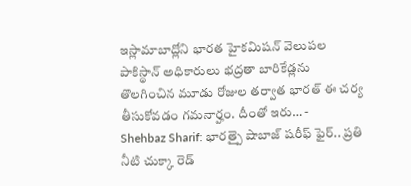ఇస్లామాబాద్లోని భారత హైకమిషన్ వెలుపల పాకిస్థాన్ అధికారులు భద్రతా బారికేడ్లను తొలగించిన మూడు రోజుల తర్వాత భారత్ ఈ చర్య తీసుకోవడం గమనార్హం. దీంతో ఇరు… -
Shehbaz Sharif: భారత్పై షాబాజ్ షరీఫ్ ఫైర్.. ప్రతి నీటి చుక్కా రెడ్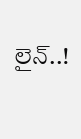లైన్..!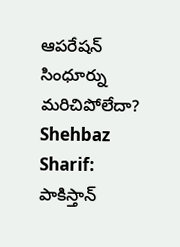ఆపరేషన్ సింధూర్ను మరిచిపోలేదా?
Shehbaz Sharif: పాకిస్తాన్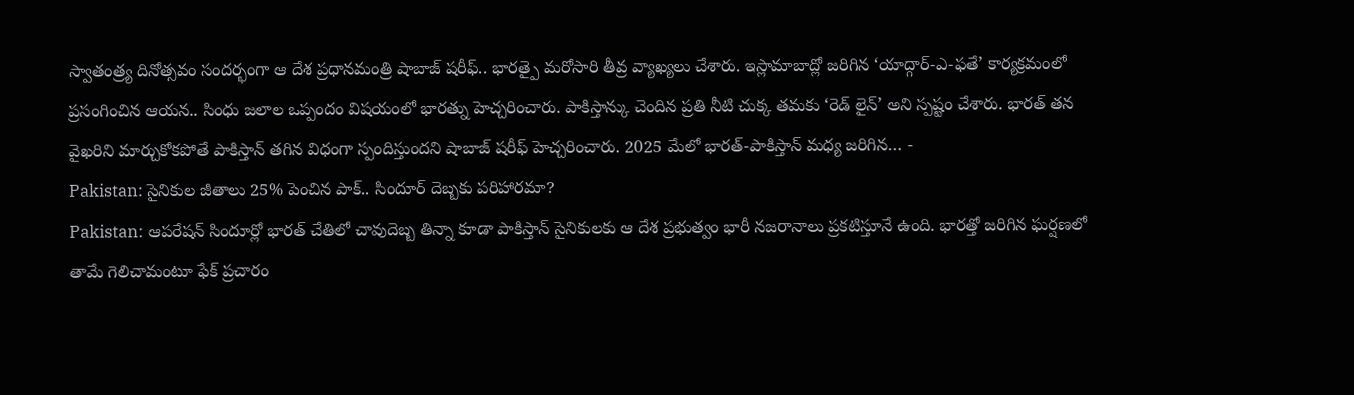స్వాతంత్ర్య దినోత్సవం సందర్భంగా ఆ దేశ ప్రధానమంత్రి షాబాజ్ షరీఫ్.. భారత్పై మరోసారి తీవ్ర వ్యాఖ్యలు చేశారు. ఇస్లామాబాద్లో జరిగిన ‘యాద్గార్-ఎ-ఫతే’ కార్యక్రమంలో ప్రసంగించిన ఆయన.. సింధు జలాల ఒప్పందం విషయంలో భారత్ను హెచ్చరించారు. పాకిస్తాన్కు చెందిన ప్రతి నీటి చుక్క తమకు ‘రెడ్ లైన్’ అని స్పష్టం చేశారు. భారత్ తన వైఖరిని మార్చుకోకపోతే పాకిస్తాన్ తగిన విధంగా స్పందిస్తుందని షాబాజ్ షరీఫ్ హెచ్చరించారు. 2025 మేలో భారత్-పాకిస్తాన్ మధ్య జరిగిన… -
Pakistan: సైనికుల జీతాలు 25% పెంచిన పాక్.. సిందూర్ దెబ్బకు పరిహారమా?
Pakistan: ఆపరేషన్ సిందూర్లో భారత్ చేతిలో చావుదెబ్బ తిన్నా కూడా పాకిస్తాన్ సైనికులకు ఆ దేశ ప్రభుత్వం భారీ నజరానాలు ప్రకటిస్తూనే ఉంది. భారత్తో జరిగిన ఘర్షణలో తామే గెలిచామంటూ ఫేక్ ప్రచారం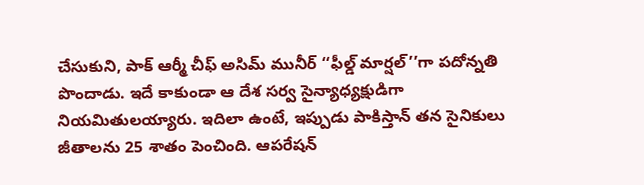చేసుకుని, పాక్ ఆర్మీ చీఫ్ అసిమ్ మునీర్ ‘‘ఫీల్డ్ మార్షల్’’గా పదోన్నతి పొందాడు. ఇదే కాకుండా ఆ దేశ సర్వ సైన్యాధ్యక్షుడిగా నియమితులయ్యారు. ఇదిలా ఉంటే, ఇప్పుడు పాకిస్తాన్ తన సైనికులు జీతాలను 25 శాతం పెంచింది. ఆపరేషన్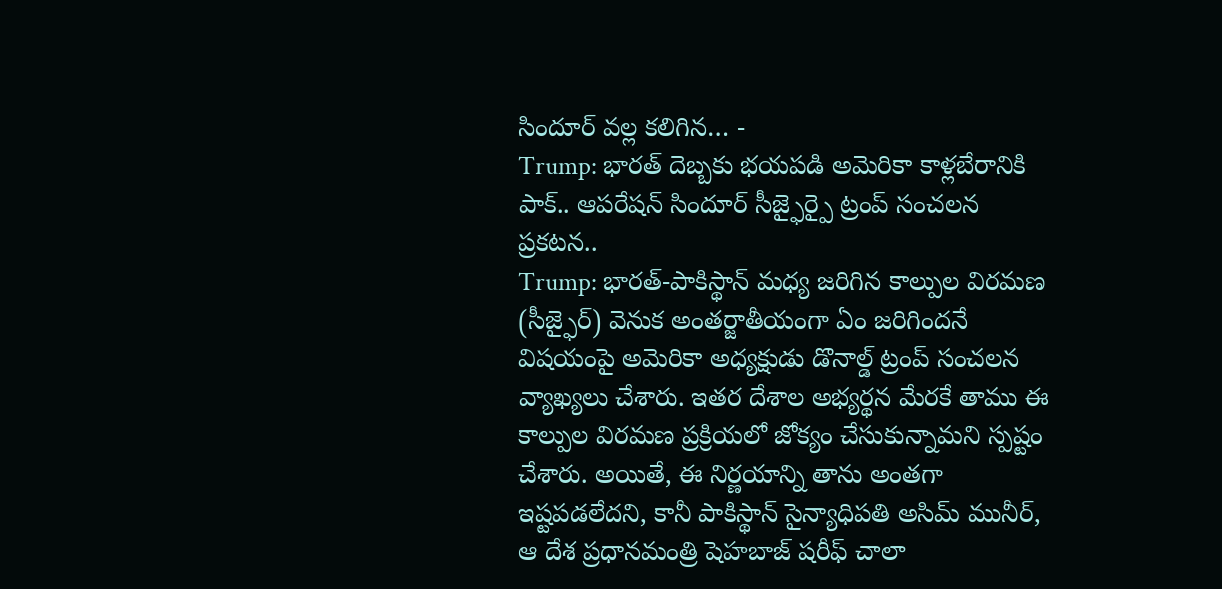సిందూర్ వల్ల కలిగిన… -
Trump: భారత్ దెబ్బకు భయపడి అమెరికా కాళ్లబేరానికి పాక్.. ఆపరేషన్ సిందూర్ సీజ్ఫైర్పై ట్రంప్ సంచలన ప్రకటన..
Trump: భారత్-పాకిస్థాన్ మధ్య జరిగిన కాల్పుల విరమణ (సీజ్ఫైర్) వెనుక అంతర్జాతీయంగా ఏం జరిగిందనే విషయంపై అమెరికా అధ్యక్షుడు డొనాల్డ్ ట్రంప్ సంచలన వ్యాఖ్యలు చేశారు. ఇతర దేశాల అభ్యర్థన మేరకే తాము ఈ కాల్పుల విరమణ ప్రక్రియలో జోక్యం చేసుకున్నామని స్పష్టం చేశారు. అయితే, ఈ నిర్ణయాన్ని తాను అంతగా ఇష్టపడలేదని, కానీ పాకిస్థాన్ సైన్యాధిపతి అసిమ్ మునీర్, ఆ దేశ ప్రధానమంత్రి షెహబాజ్ షరీఫ్ చాలా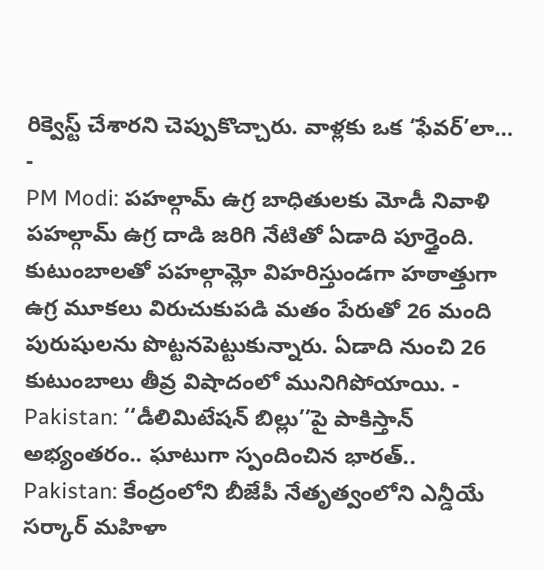రిక్వెస్ట్ చేశారని చెప్పుకొచ్చారు. వాళ్లకు ఒక ‘ఫేవర్’లా… -
PM Modi: పహల్గామ్ ఉగ్ర బాధితులకు మోడీ నివాళి
పహల్గామ్ ఉగ్ర దాడి జరిగి నేటితో ఏడాది పూర్తైంది. కుటుంబాలతో పహల్గామ్లో విహరిస్తుండగా హఠాత్తుగా ఉగ్ర మూకలు విరుచుకుపడి మతం పేరుతో 26 మంది పురుషులను పొట్టనపెట్టుకున్నారు. ఏడాది నుంచి 26 కుటుంబాలు తీవ్ర విషాదంలో మునిగిపోయాయి. -
Pakistan: ‘‘డీలిమిటేషన్ బిల్లు’’పై పాకిస్తాన్ అభ్యంతరం.. ఘాటుగా స్పందించిన భారత్..
Pakistan: కేంద్రంలోని బీజేపీ నేతృత్వంలోని ఎన్డీయే సర్కార్ మహిళా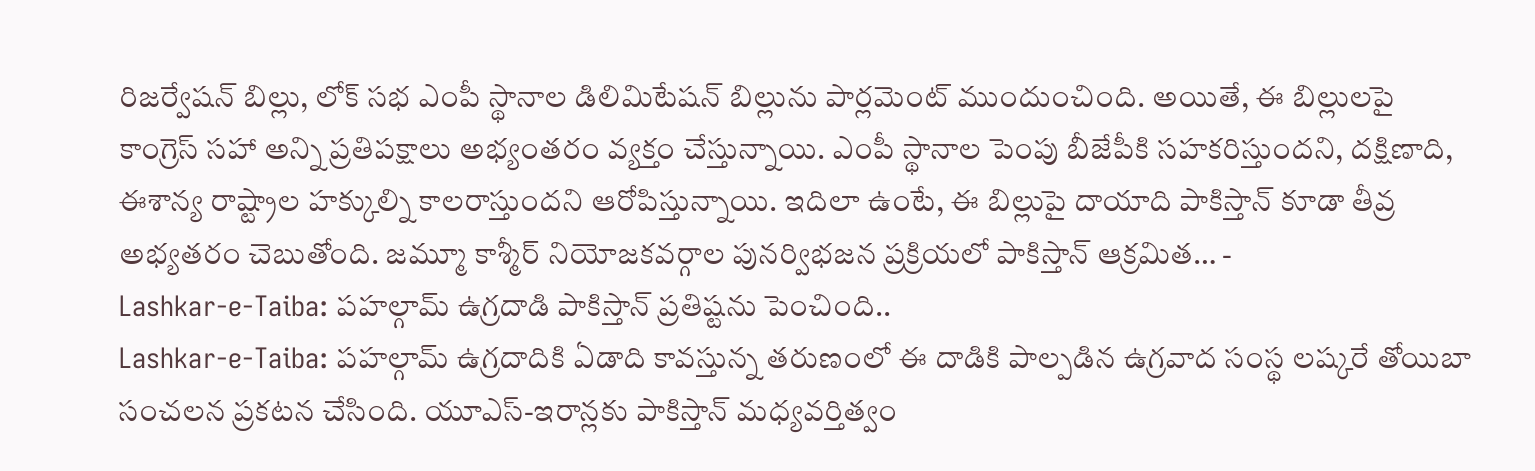రిజర్వేషన్ బిల్లు, లోక్ సభ ఎంపీ స్థానాల డిలిమిటేషన్ బిల్లును పార్లమెంట్ ముందుంచింది. అయితే, ఈ బిల్లులపై కాంగ్రెస్ సహా అన్ని ప్రతిపక్షాలు అభ్యంతరం వ్యక్తం చేస్తున్నాయి. ఎంపీ స్థానాల పెంపు బీజేపీకి సహకరిస్తుందని, దక్షిణాది, ఈశాన్య రాష్ట్రాల హక్కుల్ని కాలరాస్తుందని ఆరోపిస్తున్నాయి. ఇదిలా ఉంటే, ఈ బిల్లుపై దాయాది పాకిస్తాన్ కూడా తీవ్ర అభ్యతరం చెబుతోంది. జమ్మూ కాశ్మీర్ నియోజకవర్గాల పునర్విభజన ప్రక్రియలో పాకిస్తాన్ ఆక్రమిత… -
Lashkar-e-Taiba: పహల్గామ్ ఉగ్రదాడి పాకిస్తాన్ ప్రతిష్టను పెంచింది..
Lashkar-e-Taiba: పహల్గామ్ ఉగ్రదాదికి ఏడాది కావస్తున్న తరుణంలో ఈ దాడికి పాల్పడిన ఉగ్రవాద సంస్థ లష్కరే తోయిబా సంచలన ప్రకటన చేసింది. యూఎస్-ఇరాన్లకు పాకిస్తాన్ మధ్యవర్తిత్వం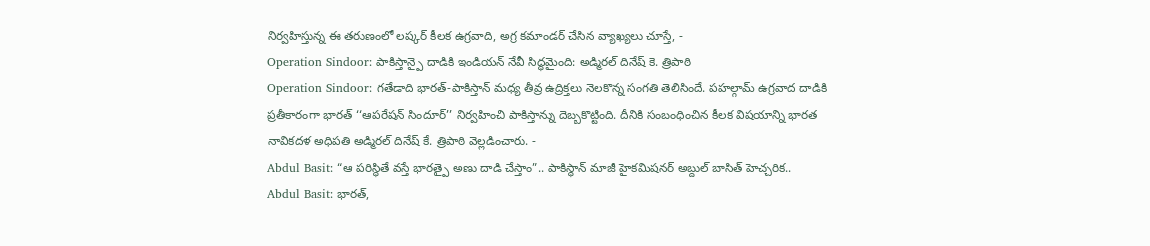నిర్వహిస్తున్న ఈ తరుణంలో లష్కర్ కీలక ఉగ్రవాది, అగ్ర కమాండర్ చేసిన వ్యాఖ్యలు చూస్తే, -
Operation Sindoor: పాకిస్తాన్పై దాడికి ఇండియన్ నేవీ సిద్ధమైంది: అడ్మిరల్ దినేష్ కె. త్రిపాఠి
Operation Sindoor: గతేడాది భారత్-పాకిస్తాన్ మధ్య తీవ్ర ఉద్రిక్తలు నెలకొన్న సంగతి తెలిసిందే. పహల్గామ్ ఉగ్రవాద దాడికి ప్రతీకారంగా భారత్ ‘‘ఆపరేషన్ సిందూర్’’ నిర్వహించి పాకిస్తాన్ను దెబ్బకొట్టింది. దీనికి సంబంధించిన కీలక విషయాన్ని భారత నావికదళ అధిపతి అడ్మిరల్ దినేష్ కే. త్రిపాఠి వెల్లడించారు. -
Abdul Basit: “ఆ పరిస్థితే వస్తే భారత్పై అణు దాడి చేస్తాం”.. పాకిస్థాన్ మాజీ హైకమిషనర్ అబ్దుల్ బాసిత్ హెచ్చరిక..
Abdul Basit: భారత్,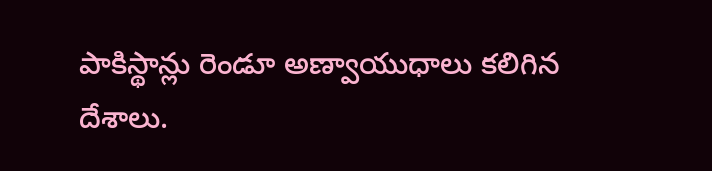పాకిస్థాన్లు రెండూ అణ్వాయుధాలు కలిగిన దేశాలు.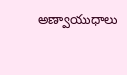అణ్వాయుధాలు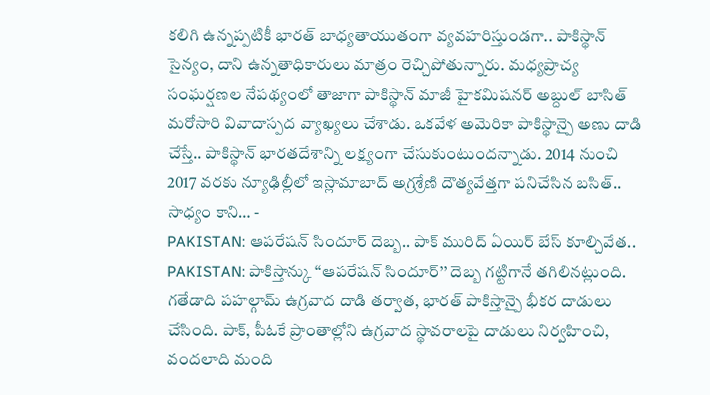కలిగి ఉన్నప్పటికీ భారత్ బాధ్యతాయుతంగా వ్యవహరిస్తుండగా.. పాకిస్థాన్ సైన్యం, దాని ఉన్నతాధికారులు మాత్రం రెచ్చిపోతున్నారు. మధ్యప్రాచ్య సంఘర్షణల నేపథ్యంలో తాజాగా పాకిస్థాన్ మాజీ హైకమిషనర్ అబ్దుల్ బాసిత్ మరోసారి వివాదాస్పద వ్యాఖ్యలు చేశాడు. ఒకవేళ అమెరికా పాకిస్థాన్పై అణు దాడి చేస్తే.. పాకిస్థాన్ భారతదేశాన్ని లక్ష్యంగా చేసుకుంటుందన్నాడు. 2014 నుంచి 2017 వరకు న్యూఢిల్లీలో ఇస్లామాబాద్ అగ్రశ్రేణి దౌత్యవేత్తగా పనిచేసిన బసిత్.. సాధ్యం కాని… -
PAKISTAN: ఆపరేషన్ సిందూర్ దెబ్బ.. పాక్ మురిద్ ఏయిర్ బేస్ కూల్చివేత..
PAKISTAN: పాకిస్తాన్కు ‘‘ఆపరేషన్ సిందూర్’’ దెబ్బ గట్టిగానే తగిలినట్లుంది. గతేడాది పహల్గామ్ ఉగ్రవాద దాడి తర్వాత, భారత్ పాకిస్తాన్పై భీకర దాడులు చేసింది. పాక్, పీఓకే ప్రాంతాల్లోని ఉగ్రవాద స్థావరాలపై దాడులు నిర్వహించి, వందలాది మంది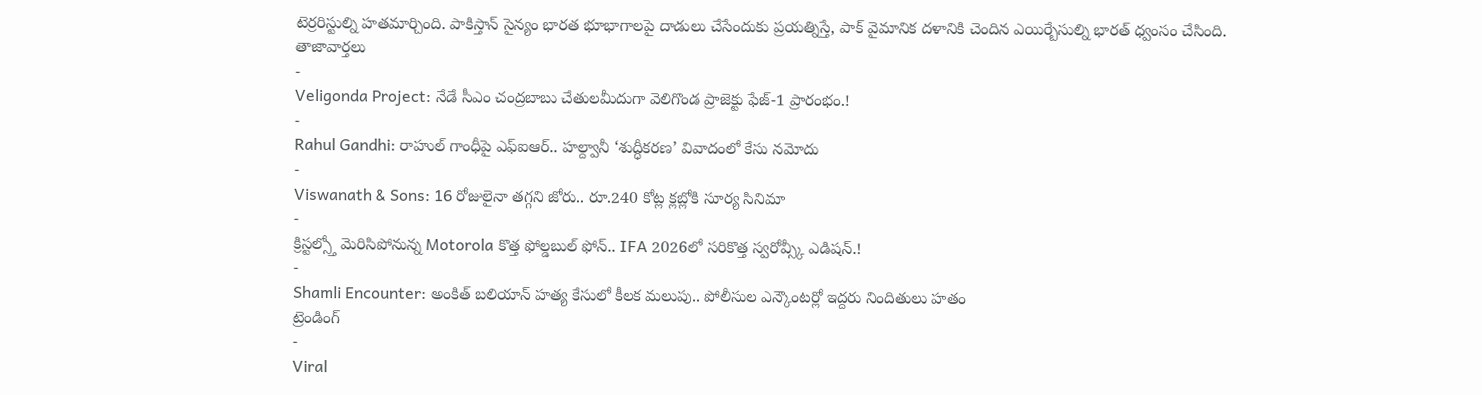టెర్రరిస్టుల్ని హతమార్చింది. పాకిస్తాన్ సైన్యం భారత భూభాగాలపై దాడులు చేసేందుకు ప్రయత్నిస్తే, పాక్ వైమానిక దళానికి చెందిన ఎయిర్బేసుల్ని భారత్ ధ్వంసం చేసింది.
తాజావార్తలు
-
Veligonda Project: నేడే సీఎం చంద్రబాబు చేతులమీదుగా వెలిగొండ ప్రాజెక్టు ఫేజ్-1 ప్రారంభం.!
-
Rahul Gandhi: రాహుల్ గాంధీపై ఎఫ్ఐఆర్.. హల్ద్వానీ ‘శుద్ధీకరణ’ వివాదంలో కేసు నమోదు
-
Viswanath & Sons: 16 రోజులైనా తగ్గని జోరు.. రూ.240 కోట్ల క్లబ్లోకి సూర్య సినిమా
-
క్రిస్టల్స్తో మెరిసిపోనున్న Motorola కొత్త ఫోల్డబుల్ ఫోన్.. IFA 2026లో సరికొత్త స్వరోవ్స్కీ ఎడిషన్.!
-
Shamli Encounter: అంకిత్ బలియాన్ హత్య కేసులో కీలక మలుపు.. పోలీసుల ఎన్కౌంటర్లో ఇద్దరు నిందితులు హతం
ట్రెండింగ్
-
Viral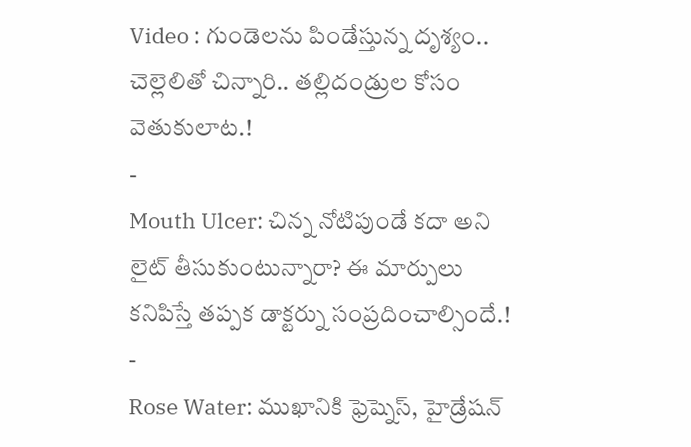Video : గుండెలను పిండేస్తున్న దృశ్యం.. చెల్లెలితో చిన్నారి.. తల్లిదండ్రుల కోసం వెతుకులాట.!
-
Mouth Ulcer: చిన్న నోటిపుండే కదా అని లైట్ తీసుకుంటున్నారా? ఈ మార్పులు కనిపిస్తే తప్పక డాక్టర్ను సంప్రదించాల్సిందే.!
-
Rose Water: ముఖానికి ఫ్రెష్నెస్, హైడ్రేషన్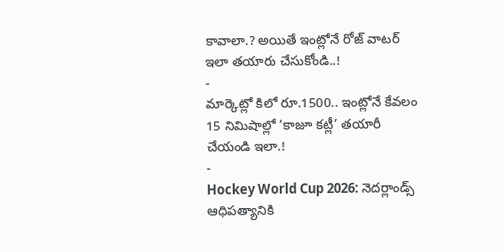కావాలా.? అయితే ఇంట్లోనే రోజ్ వాటర్ ఇలా తయారు చేసుకోండి..!
-
మార్కెట్లో కిలో రూ.1500.. ఇంట్లోనే కేవలం 15 నిమిషాల్లో ‘కాజూ కట్లీ’ తయారీ చేయండి ఇలా.!
-
Hockey World Cup 2026: నెదర్లాండ్స్ ఆధిపత్యానికి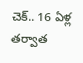చెక్.. 16 ఏళ్ల తర్వాత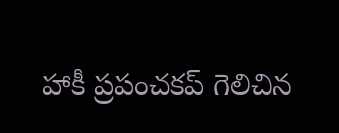హాకీ ప్రపంచకప్ గెలిచిన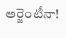అర్జెంటీనా!